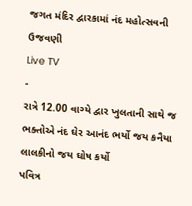જગત મંદિર દ્વારકામાં નંદ મહોત્સવની ઉજવણી
Live TV
-
રાત્રે 12.00 વાગ્યે દ્વાર ખુલતાની સાથે જ ભક્તોએ નંદ ઘેર આનંદ ભર્યો જય કનૈયા લાલકીનો જય ઘોષ કર્યો
પવિત્ર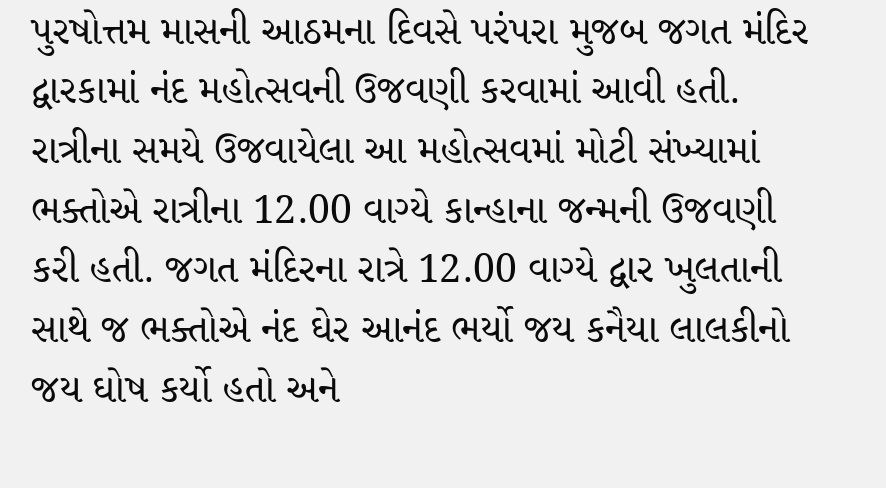પુરષોત્તમ માસની આઠમના દિવસે પરંપરા મુજબ જગત મંદિર દ્વારકામાં નંદ મહોત્સવની ઉજવણી કરવામાં આવી હતી. રાત્રીના સમયે ઉજવાયેલા આ મહોત્સવમાં મોટી સંખ્યામાં ભક્તોએ રાત્રીના 12.00 વાગ્યે કાન્હાના જન્મની ઉજવણી કરી હતી. જગત મંદિરના રાત્રે 12.00 વાગ્યે દ્વાર ખુલતાની સાથે જ ભક્તોએ નંદ ઘેર આનંદ ભર્યો જય કનૈયા લાલકીનો જય ઘોષ કર્યો હતો અને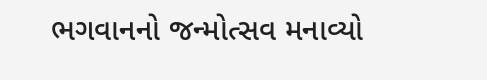ભગવાનનો જન્મોત્સવ મનાવ્યો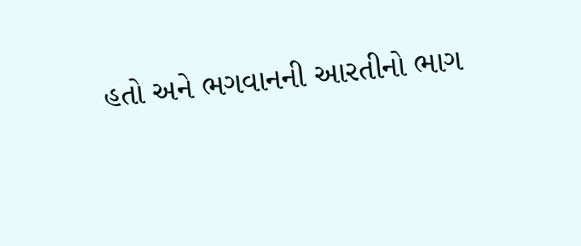હતો અને ભગવાનની આરતીનો ભાગ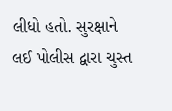લીધો હતો. સુરક્ષાને લઈ પોલીસ દ્વારા ચુસ્ત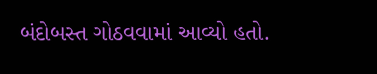બંદોબસ્ત ગોઠવવામાં આવ્યો હતો.